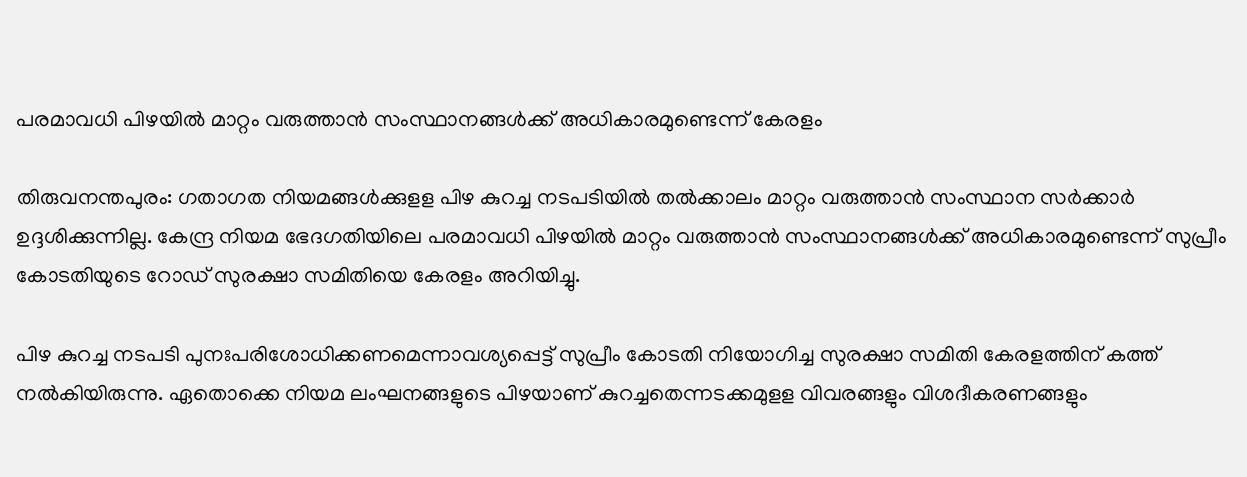പരമാവധി പിഴയില്‍ മാറ്റം വരുത്താന്‍ സംസ്ഥാനങ്ങള്‍ക്ക് അധികാരമുണ്ടെന്ന് കേരളം

തിരുവനന്തപുരം: ഗതാഗത നിയമങ്ങള്‍ക്കുളള പിഴ കുറച്ച നടപടിയില്‍ തല്‍ക്കാലം മാറ്റം വരുത്താന്‍ സംസ്ഥാന സര്‍ക്കാര്‍ ഉദ്ദശിക്കുന്നില്ല. കേന്ദ്ര നിയമ ഭേദഗതിയിലെ പരമാവധി പിഴയില്‍ മാറ്റം വരുത്താന്‍ സംസ്ഥാനങ്ങള്‍ക്ക് അധികാരമുണ്ടെന്ന് സുപ്രീം കോടതിയുടെ റോഡ് സുരക്ഷാ സമിതിയെ കേരളം അറിയിച്ചു.

പിഴ കുറച്ച നടപടി പുനഃപരിശോധിക്കണമെന്നാവശ്യപ്പെട്ട് സുപ്രീം കോടതി നിയോഗിച്ച സുരക്ഷാ സമിതി കേരളത്തിന് കത്ത് നൽകിയിരുന്നു. ഏതൊക്കെ നിയമ ലംഘനങ്ങളുടെ പിഴയാണ് കുറച്ചതെന്നടക്കമുളള വിവരങ്ങളും വിശദീകരണങ്ങളും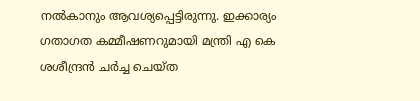നല്‍കാനും ആവശ്യപ്പെട്ടിരുന്നു. ഇക്കാര്യം ഗതാഗത കമ്മീഷണറുമായി മന്ത്രി എ കെ ശശീന്ദ്രന്‍ ചര്‍ച്ച ചെയ്ത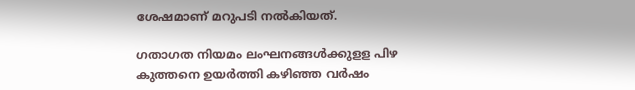ശേഷമാണ് മറുപടി നല്‍കിയത്.

ഗതാഗത നിയമം ലംഘനങ്ങള്‍ക്കുളള പിഴ കുത്തനെ ഉയര്‍ത്തി കഴിഞ്ഞ വര്‍ഷം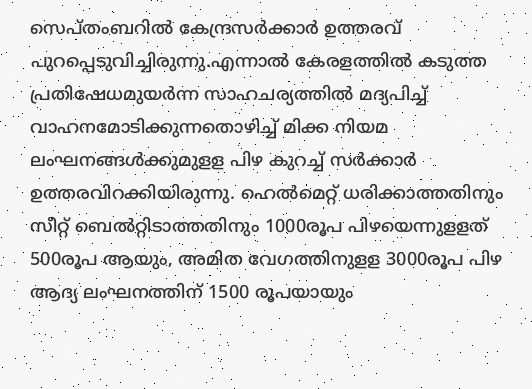സെപ്തംബറില്‍ കേന്ദ്രസര്‍ക്കാര്‍ ഉത്തരവ് പുറപ്പെടുവിച്ചിരുന്നു.എന്നാല്‍ കേരളത്തില്‍ കടുത്ത പ്രതിഷേധമുയര്‍ന്ന സാഹചര്യത്തില്‍ മദ്യപിച്ച് വാഹനമോടിക്കുന്നതൊഴിച്ച് മിക്ക നിയമ ലംഘനങ്ങള്‍ക്കുമുളള പിഴ കുറച്ച് സര്‍ക്കാര്‍ ഉത്തരവിറക്കിയിരുന്നു. ഹെല്‍മെറ്റ് ധരിക്കാത്തതിനും സീറ്റ് ബെല്‍റ്റിടാത്തതിനും 1000രൂപ പിഴയെന്നുളളത് 500രൂപ ആയും, അമിത വേഗത്തിനുളള 3000രൂപ പിഴ ആദ്യ ലംഘനത്തിന് 1500 രൂപയായും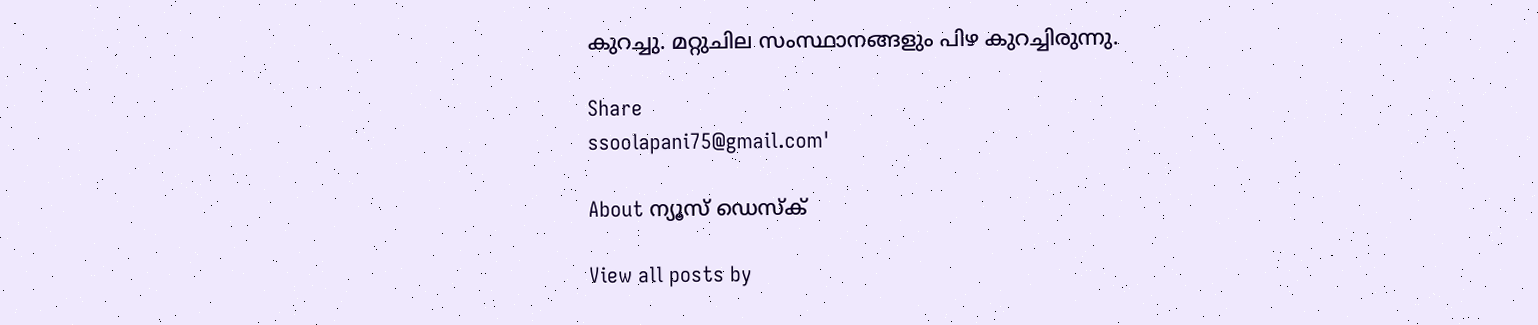കുറച്ചു. മറ്റുചില സംസ്ഥാനങ്ങളും പിഴ കുറച്ചിരുന്നു.

Share
ssoolapani75@gmail.com'

About ന്യൂസ് ഡെസ്ക്

View all posts by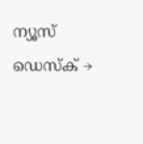ന്യൂസ് ഡെസ്ക് →